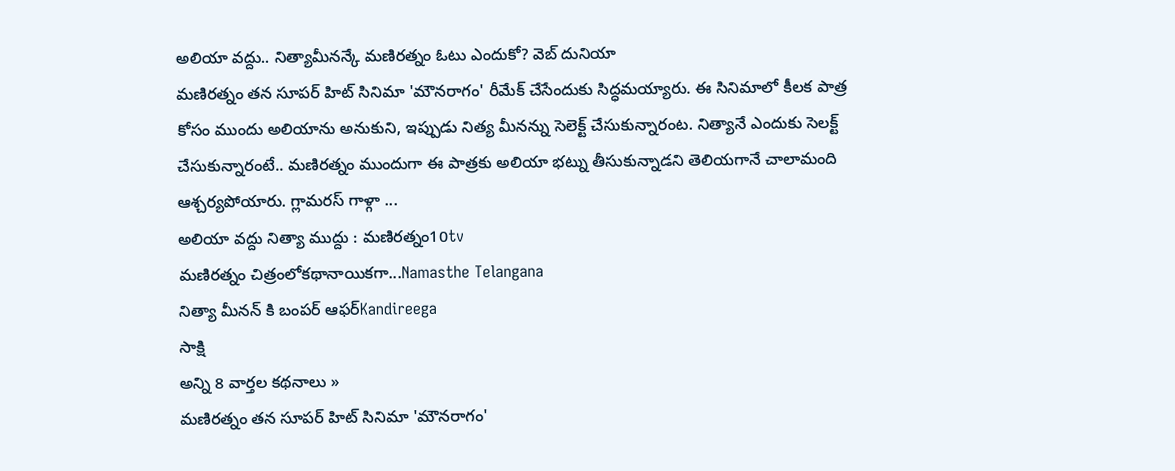అలియా వద్దు.. నిత్యామీనన్కే మణిరత్నం ఓటు ఎందుకో? వెబ్ దునియా
మణిరత్నం తన సూపర్ హిట్ సినిమా 'మౌనరాగం' రీమేక్ చేసేందుకు సిద్ధమయ్యారు. ఈ సినిమాలో కీలక పాత్ర కోసం ముందు అలియాను అనుకుని, ఇప్పుడు నిత్య మీనన్ను సెలెక్ట్ చేసుకున్నారంట. నిత్యానే ఎందుకు సెలక్ట్ చేసుకున్నారంటే.. మణిరత్నం ముందుగా ఈ పాత్రకు అలియా భట్ను తీసుకున్నాడని తెలియగానే చాలామంది ఆశ్చర్యపోయారు. గ్లామరస్ గాళ్గా ...
అలియా వద్దు నిత్యా ముద్దు : మణిరత్నం10tv
మణిరత్నం చిత్రంలోకథానాయికగా...Namasthe Telangana
నిత్యా మీనన్ కి బంపర్ ఆఫర్Kandireega
సాక్షి
అన్ని 8 వార్తల కథనాలు »
మణిరత్నం తన సూపర్ హిట్ సినిమా 'మౌనరాగం'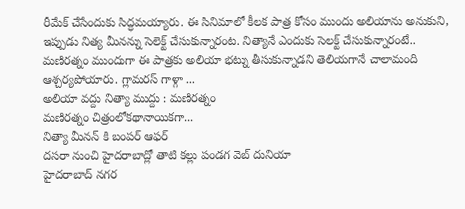రీమేక్ చేసేందుకు సిద్ధమయ్యారు. ఈ సినిమాలో కీలక పాత్ర కోసం ముందు అలియాను అనుకుని, ఇప్పుడు నిత్య మీనన్ను సెలెక్ట్ చేసుకున్నారంట. నిత్యానే ఎందుకు సెలక్ట్ చేసుకున్నారంటే.. మణిరత్నం ముందుగా ఈ పాత్రకు అలియా భట్ను తీసుకున్నాడని తెలియగానే చాలామంది ఆశ్చర్యపోయారు. గ్లామరస్ గాళ్గా ...
అలియా వద్దు నిత్యా ముద్దు : మణిరత్నం
మణిరత్నం చిత్రంలోకథానాయికగా...
నిత్యా మీనన్ కి బంపర్ ఆఫర్
దసరా నుంచి హైదరాబాద్లో తాటి కల్లు పండగ వెబ్ దునియా
హైదరాబాద్ నగర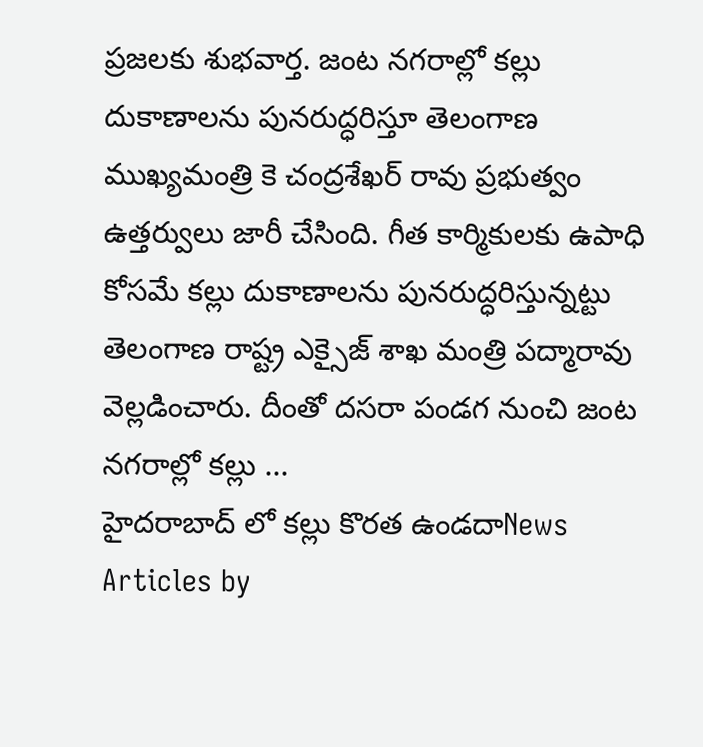ప్రజలకు శుభవార్త. జంట నగరాల్లో కల్లు దుకాణాలను పునరుద్ధరిస్తూ తెలంగాణ ముఖ్యమంత్రి కె చంద్రశేఖర్ రావు ప్రభుత్వం ఉత్తర్వులు జారీ చేసింది. గీత కార్మికులకు ఉపాధి కోసమే కల్లు దుకాణాలను పునరుద్ధరిస్తున్నట్టు తెలంగాణ రాష్ట్ర ఎక్సైజ్ శాఖ మంత్రి పద్మారావు వెల్లడించారు. దీంతో దసరా పండగ నుంచి జంట నగరాల్లో కల్లు ...
హైదరాబాద్ లో కల్లు కొరత ఉండదాNews Articles by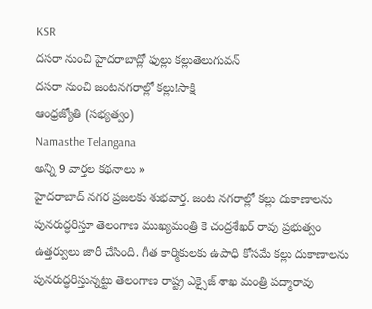KSR
దసరా నుంచి హైదరాబాద్లో ఫుల్లు కల్లుతెలుగువన్
దసరా నుంచి జంటనగరాల్లో కల్లు!సాక్షి
ఆంధ్రజ్యోతి (సభ్యత్వం)
Namasthe Telangana
అన్ని 9 వార్తల కథనాలు »
హైదరాబాద్ నగర ప్రజలకు శుభవార్త. జంట నగరాల్లో కల్లు దుకాణాలను పునరుద్ధరిస్తూ తెలంగాణ ముఖ్యమంత్రి కె చంద్రశేఖర్ రావు ప్రభుత్వం ఉత్తర్వులు జారీ చేసింది. గీత కార్మికులకు ఉపాధి కోసమే కల్లు దుకాణాలను పునరుద్ధరిస్తున్నట్టు తెలంగాణ రాష్ట్ర ఎక్సైజ్ శాఖ మంత్రి పద్మారావు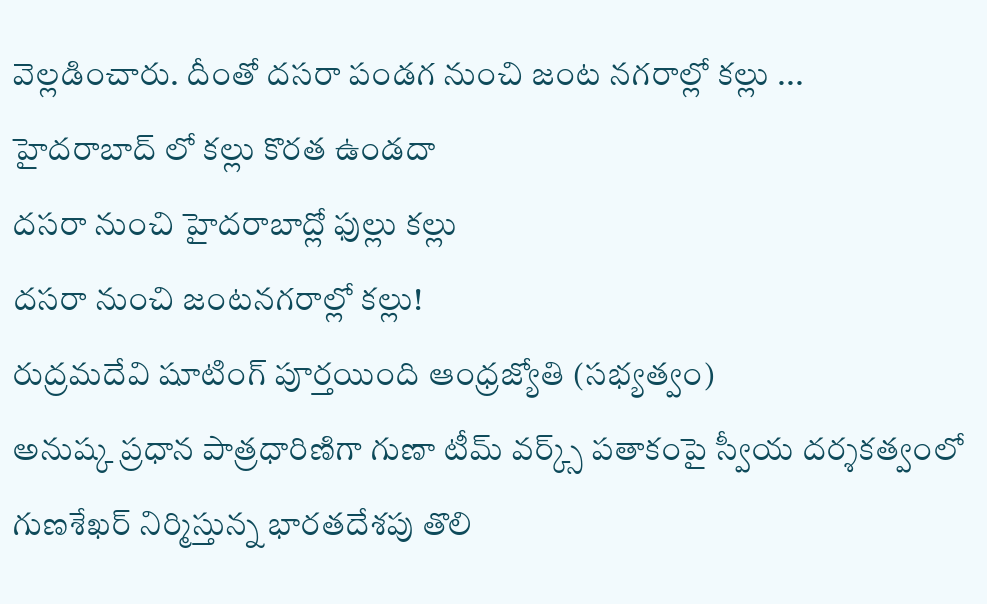వెల్లడించారు. దీంతో దసరా పండగ నుంచి జంట నగరాల్లో కల్లు ...
హైదరాబాద్ లో కల్లు కొరత ఉండదా
దసరా నుంచి హైదరాబాద్లో ఫుల్లు కల్లు
దసరా నుంచి జంటనగరాల్లో కల్లు!
రుద్రమదేవి షూటింగ్ పూర్తయింది ఆంధ్రజ్యోతి (సభ్యత్వం)
అనుష్క ప్రధాన పాత్రధారిణిగా గుణా టీమ్ వర్క్స్ పతాకంపై స్వీయ దర్శకత్వంలో గుణశేఖర్ నిర్మిస్తున్న భారతదేశపు తొలి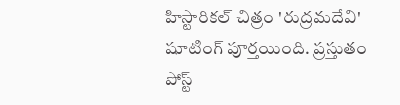హిస్టారికల్ చిత్రం 'రుద్రమదేవి' షూటింగ్ పూర్తయింది. ప్రస్తుతం పోస్ట్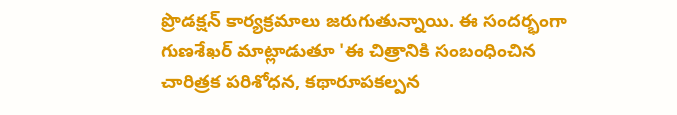ప్రొడక్షన్ కార్యక్రమాలు జరుగుతున్నాయి. ఈ సందర్భంగా గుణశేఖర్ మాట్లాడుతూ 'ఈ చిత్రానికి సంబంధించిన చారిత్రక పరిశోధన, కథారూపకల్పన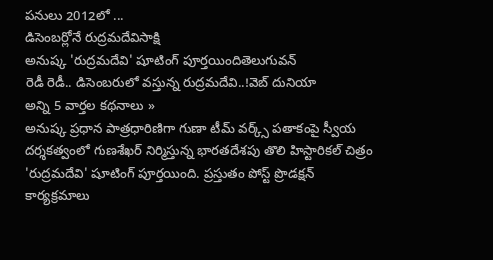పనులు 2012లో ...
డిసెంబర్లోనే రుద్రమదేవిసాక్షి
అనుష్క 'రుద్రమదేవి' షూటింగ్ పూర్తయిందితెలుగువన్
రెడీ రెడీ.. డిసెంబరులో వస్తున్న రుద్రమదేవి..!వెబ్ దునియా
అన్ని 5 వార్తల కథనాలు »
అనుష్క ప్రధాన పాత్రధారిణిగా గుణా టీమ్ వర్క్స్ పతాకంపై స్వీయ దర్శకత్వంలో గుణశేఖర్ నిర్మిస్తున్న భారతదేశపు తొలి హిస్టారికల్ చిత్రం 'రుద్రమదేవి' షూటింగ్ పూర్తయింది. ప్రస్తుతం పోస్ట్ ప్రొడక్షన్ కార్యక్రమాలు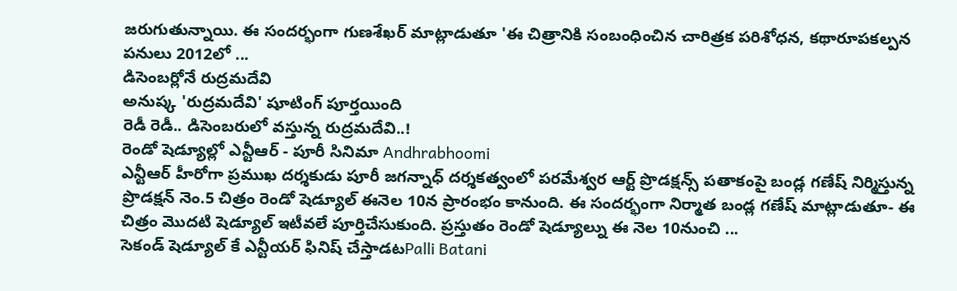జరుగుతున్నాయి. ఈ సందర్భంగా గుణశేఖర్ మాట్లాడుతూ 'ఈ చిత్రానికి సంబంధించిన చారిత్రక పరిశోధన, కథారూపకల్పన పనులు 2012లో ...
డిసెంబర్లోనే రుద్రమదేవి
అనుష్క 'రుద్రమదేవి' షూటింగ్ పూర్తయింది
రెడీ రెడీ.. డిసెంబరులో వస్తున్న రుద్రమదేవి..!
రెండో షెడ్యూల్లో ఎన్టీఆర్ - పూరీ సినిమా Andhrabhoomi
ఎన్టీఆర్ హీరోగా ప్రముఖ దర్శకుడు పూరీ జగన్నాధ్ దర్శకత్వంలో పరమేశ్వర ఆర్ట్ ప్రొడక్షన్స్ పతాకంపై బండ్ల గణేష్ నిర్మిస్తున్న ప్రొడక్షన్ నెం.5 చిత్రం రెండో షెడ్యూల్ ఈనెల 10న ప్రారంభం కానుంది. ఈ సందర్భంగా నిర్మాత బండ్ల గణేష్ మాట్లాడుతూ- ఈ చిత్రం మొదటి షెడ్యూల్ ఇటీవలే పూర్తిచేసుకుంది. ప్రస్తుతం రెండో షెడ్యూల్ను ఈ నెల 10నుంచి ...
సెకండ్ షెడ్యూల్ కే ఎన్టీయర్ ఫినిష్ చేస్తాడటPalli Batani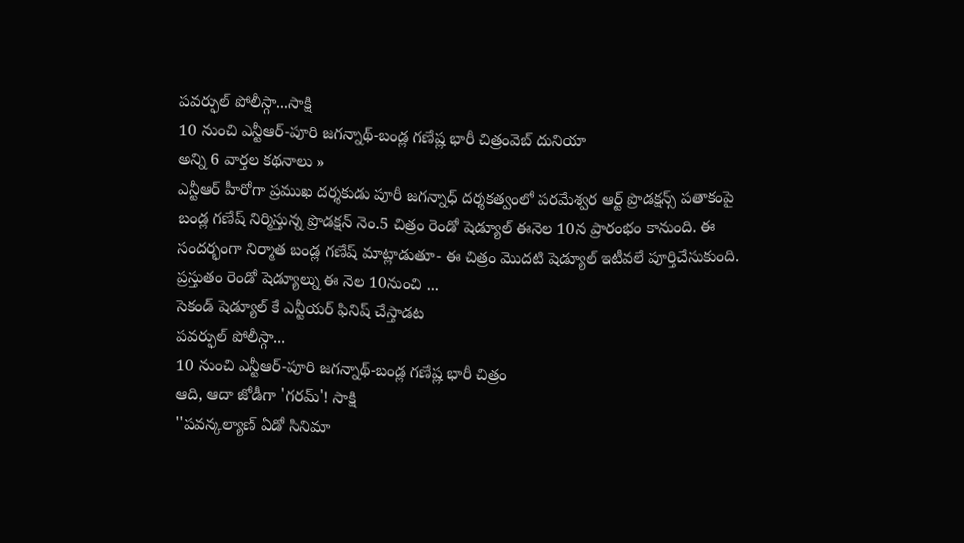పవర్ఫుల్ పోలీస్గా...సాక్షి
10 నుంచి ఎన్టీఆర్-పూరి జగన్నాథ్-బండ్ల గణేష్ల భారీ చిత్రంవెబ్ దునియా
అన్ని 6 వార్తల కథనాలు »
ఎన్టీఆర్ హీరోగా ప్రముఖ దర్శకుడు పూరీ జగన్నాధ్ దర్శకత్వంలో పరమేశ్వర ఆర్ట్ ప్రొడక్షన్స్ పతాకంపై బండ్ల గణేష్ నిర్మిస్తున్న ప్రొడక్షన్ నెం.5 చిత్రం రెండో షెడ్యూల్ ఈనెల 10న ప్రారంభం కానుంది. ఈ సందర్భంగా నిర్మాత బండ్ల గణేష్ మాట్లాడుతూ- ఈ చిత్రం మొదటి షెడ్యూల్ ఇటీవలే పూర్తిచేసుకుంది. ప్రస్తుతం రెండో షెడ్యూల్ను ఈ నెల 10నుంచి ...
సెకండ్ షెడ్యూల్ కే ఎన్టీయర్ ఫినిష్ చేస్తాడట
పవర్ఫుల్ పోలీస్గా...
10 నుంచి ఎన్టీఆర్-పూరి జగన్నాథ్-బండ్ల గణేష్ల భారీ చిత్రం
ఆది, ఆదా జోడీగా 'గరమ్'! సాక్షి
''పవన్కల్యాణ్ ఏడో సినిమా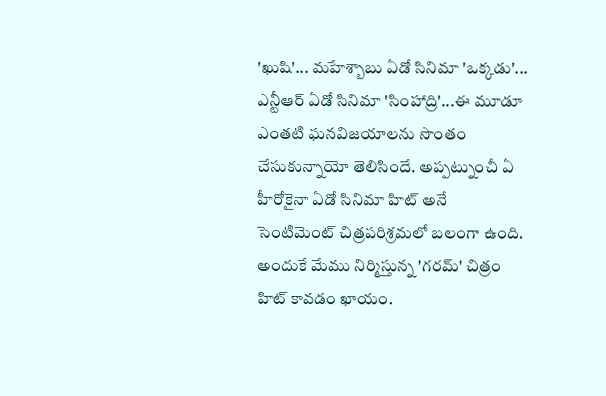'ఖుషి'... మహేశ్బాబు ఏడో సినిమా 'ఒక్కడు'... ఎన్టీఆర్ ఏడో సినిమా 'సింహాద్రి'...ఈ మూడూ ఎంతటి ఘనవిజయాలను సొంతం చేసుకున్నాయో తెలిసిందే. అప్పట్నుంచీ ఏ హీరోకైనా ఏడో సినిమా హిట్ అనే సెంటిమెంట్ చిత్రపరిశ్రమలో బలంగా ఉంది. అందుకే మేము నిర్మిస్తున్న 'గరమ్' చిత్రం హిట్ కావడం ఖాయం.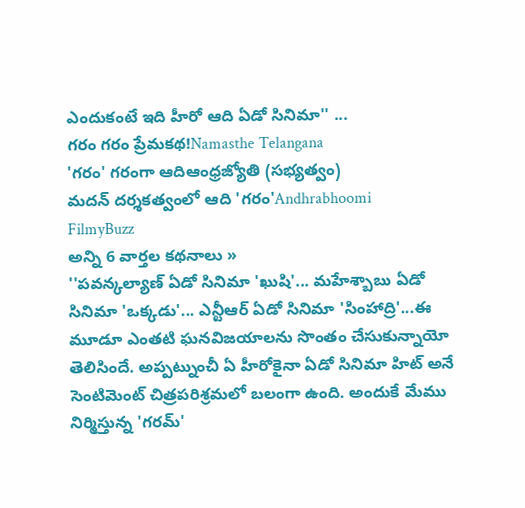ఎందుకంటే ఇది హీరో ఆది ఏడో సినిమా'' ...
గరం గరం ప్రేమకథ!Namasthe Telangana
'గరం' గరంగా ఆదిఆంధ్రజ్యోతి (సభ్యత్వం)
మదన్ దర్శకత్వంలో ఆది 'గరం'Andhrabhoomi
FilmyBuzz
అన్ని 6 వార్తల కథనాలు »
''పవన్కల్యాణ్ ఏడో సినిమా 'ఖుషి'... మహేశ్బాబు ఏడో సినిమా 'ఒక్కడు'... ఎన్టీఆర్ ఏడో సినిమా 'సింహాద్రి'...ఈ మూడూ ఎంతటి ఘనవిజయాలను సొంతం చేసుకున్నాయో తెలిసిందే. అప్పట్నుంచీ ఏ హీరోకైనా ఏడో సినిమా హిట్ అనే సెంటిమెంట్ చిత్రపరిశ్రమలో బలంగా ఉంది. అందుకే మేము నిర్మిస్తున్న 'గరమ్'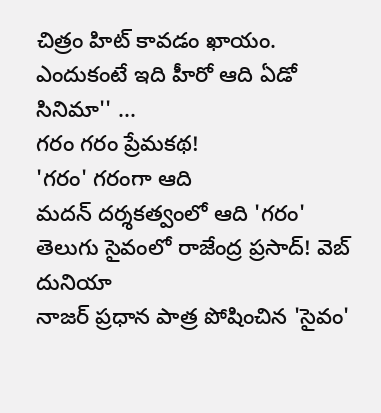చిత్రం హిట్ కావడం ఖాయం. ఎందుకంటే ఇది హీరో ఆది ఏడో సినిమా'' ...
గరం గరం ప్రేమకథ!
'గరం' గరంగా ఆది
మదన్ దర్శకత్వంలో ఆది 'గరం'
తెలుగు సైవంలో రాజేంద్ర ప్రసాద్! వెబ్ దునియా
నాజర్ ప్రధాన పాత్ర పోషించిన 'సైవం'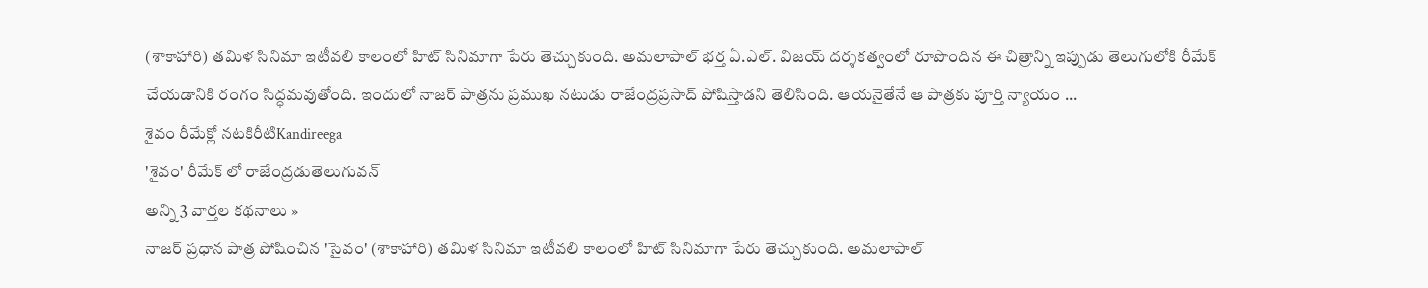(శాకాహారి) తమిళ సినిమా ఇటీవలి కాలంలో హిట్ సినిమాగా పేరు తెచ్చుకుంది. అమలాపాల్ భర్త ఏ.ఎల్. విజయ్ దర్శకత్వంలో రూపొందిన ఈ చిత్రాన్ని ఇప్పుడు తెలుగులోకి రీమేక్ చేయడానికి రంగం సిద్ధమవుతోంది. ఇందులో నాజర్ పాత్రను ప్రముఖ నటుడు రాజేంద్రప్రసాద్ పోషిస్తాడని తెలిసింది. ఆయనైతేనే ఆ పాత్రకు పూర్తి న్యాయం ...
శైవం రీమేక్లో నటకిరీటిKandireega
'శైవం' రీమేక్ లో రాజేంద్రడుతెలుగువన్
అన్ని 3 వార్తల కథనాలు »
నాజర్ ప్రధాన పాత్ర పోషించిన 'సైవం' (శాకాహారి) తమిళ సినిమా ఇటీవలి కాలంలో హిట్ సినిమాగా పేరు తెచ్చుకుంది. అమలాపాల్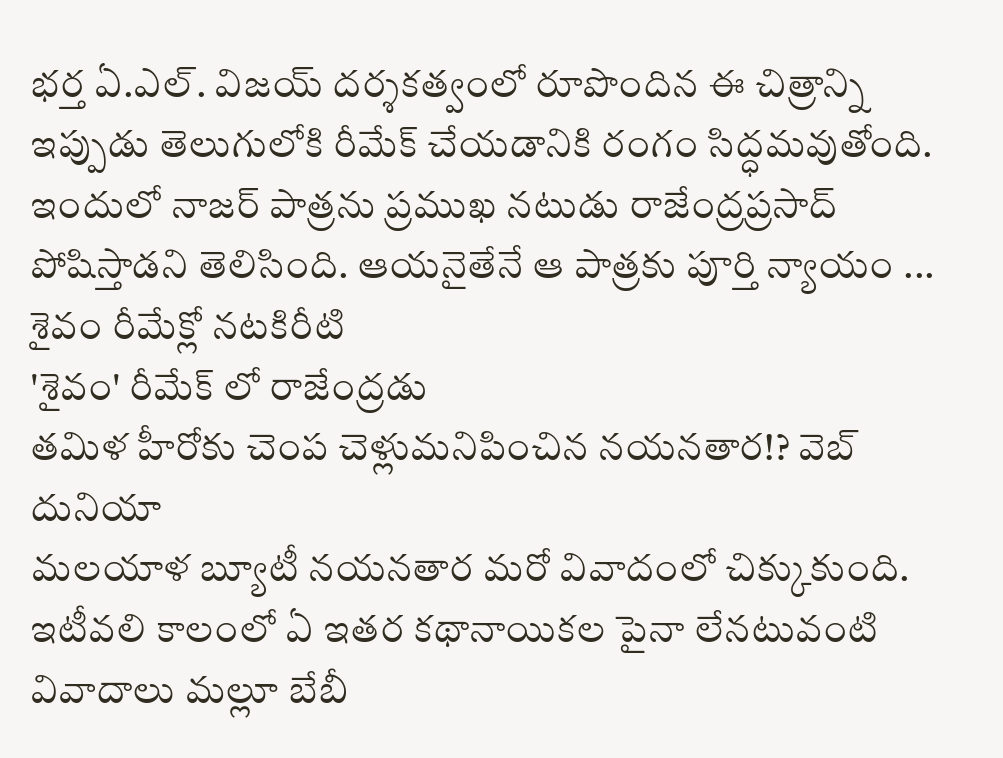భర్త ఏ.ఎల్. విజయ్ దర్శకత్వంలో రూపొందిన ఈ చిత్రాన్ని ఇప్పుడు తెలుగులోకి రీమేక్ చేయడానికి రంగం సిద్ధమవుతోంది. ఇందులో నాజర్ పాత్రను ప్రముఖ నటుడు రాజేంద్రప్రసాద్ పోషిస్తాడని తెలిసింది. ఆయనైతేనే ఆ పాత్రకు పూర్తి న్యాయం ...
శైవం రీమేక్లో నటకిరీటి
'శైవం' రీమేక్ లో రాజేంద్రడు
తమిళ హీరోకు చెంప చెళ్లుమనిపించిన నయనతార!? వెబ్ దునియా
మలయాళ బ్యూటీ నయనతార మరో వివాదంలో చిక్కుకుంది. ఇటీవలి కాలంలో ఏ ఇతర కథానాయికల పైనా లేనటువంటి వివాదాలు మల్లూ బేబీ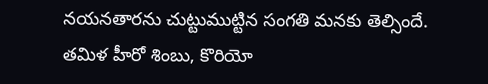నయనతారను చుట్టుముట్టిన సంగతి మనకు తెల్సిందే. తమిళ హీరో శింబు, కొరియో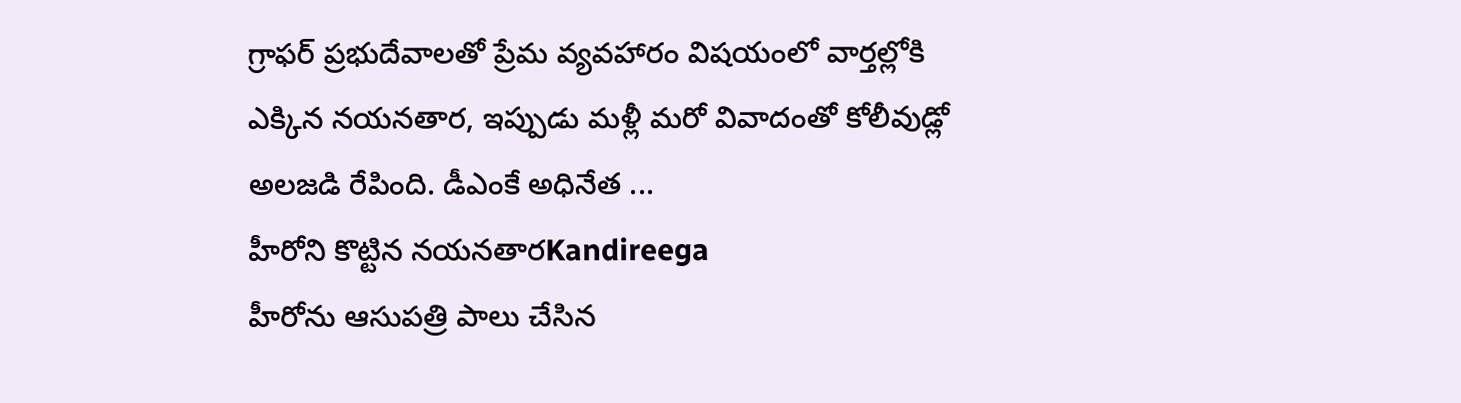గ్రాఫర్ ప్రభుదేవాలతో ప్రేమ వ్యవహారం విషయంలో వార్తల్లోకి ఎక్కిన నయనతార, ఇప్పుడు మళ్లీ మరో వివాదంతో కోలీవుడ్లో అలజడి రేపింది. డీఎంకే అధినేత ...
హీరోని కొట్టిన నయనతారKandireega
హీరోను ఆసుపత్రి పాలు చేసిన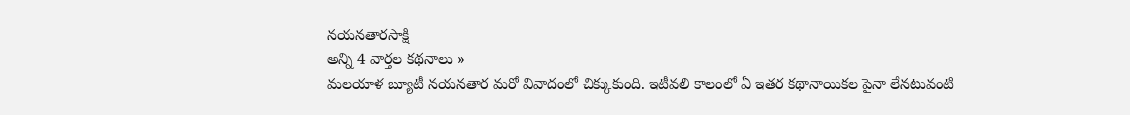నయనతారసాక్షి
అన్ని 4 వార్తల కథనాలు »
మలయాళ బ్యూటీ నయనతార మరో వివాదంలో చిక్కుకుంది. ఇటీవలి కాలంలో ఏ ఇతర కథానాయికల పైనా లేనటువంటి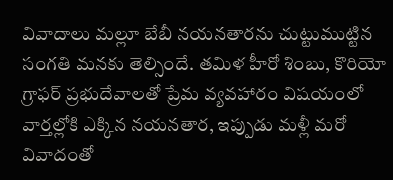వివాదాలు మల్లూ బేబీ నయనతారను చుట్టుముట్టిన సంగతి మనకు తెల్సిందే. తమిళ హీరో శింబు, కొరియో గ్రాఫర్ ప్రభుదేవాలతో ప్రేమ వ్యవహారం విషయంలో వార్తల్లోకి ఎక్కిన నయనతార, ఇప్పుడు మళ్లీ మరో వివాదంతో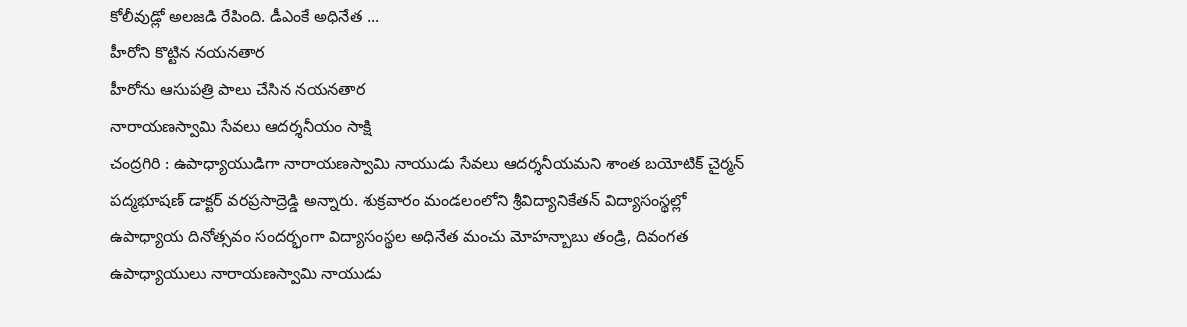కోలీవుడ్లో అలజడి రేపింది. డీఎంకే అధినేత ...
హీరోని కొట్టిన నయనతార
హీరోను ఆసుపత్రి పాలు చేసిన నయనతార
నారాయణస్వామి సేవలు ఆదర్శనీయం సాక్షి
చంద్రగిరి : ఉపాధ్యాయుడిగా నారాయణస్వామి నాయుడు సేవలు ఆదర్శనీయమని శాంత బయోటిక్ చైర్మన్ పద్మభూషణ్ డాక్టర్ వరప్రసాద్రెడ్డి అన్నారు. శుక్రవారం మండలంలోని శ్రీవిద్యానికేతన్ విద్యాసంస్థల్లో ఉపాధ్యాయ దినోత్సవం సందర్భంగా విద్యాసంస్థల అధినేత మంచు మోహన్బాబు తండ్రి, దివంగత ఉపాధ్యాయులు నారాయణస్వామి నాయుడు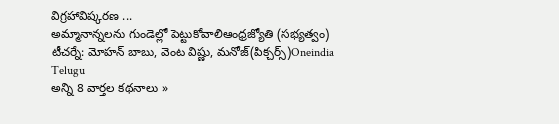విగ్రహావిష్కరణ ...
అమ్మానాన్నలను గుండెల్లో పెట్టుకోవాలిఆంధ్రజ్యోతి (సభ్యత్వం)
టీచర్నే: మోహన్ బాబు, వెంట విష్ణు, మనోజ్(పిక్చర్స్)Oneindia Telugu
అన్ని 8 వార్తల కథనాలు »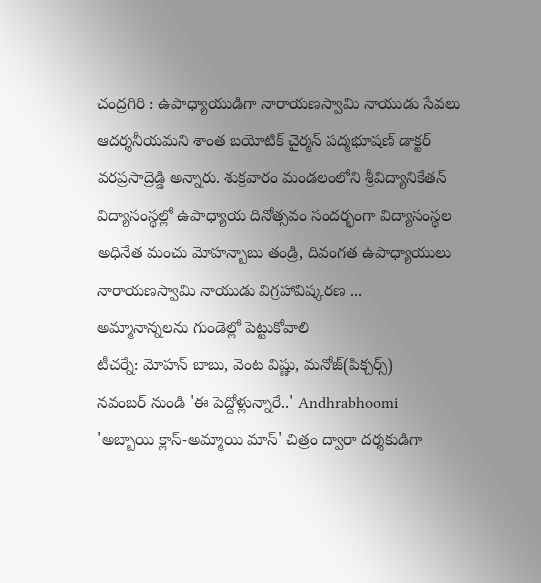చంద్రగిరి : ఉపాధ్యాయుడిగా నారాయణస్వామి నాయుడు సేవలు ఆదర్శనీయమని శాంత బయోటిక్ చైర్మన్ పద్మభూషణ్ డాక్టర్ వరప్రసాద్రెడ్డి అన్నారు. శుక్రవారం మండలంలోని శ్రీవిద్యానికేతన్ విద్యాసంస్థల్లో ఉపాధ్యాయ దినోత్సవం సందర్భంగా విద్యాసంస్థల అధినేత మంచు మోహన్బాబు తండ్రి, దివంగత ఉపాధ్యాయులు నారాయణస్వామి నాయుడు విగ్రహావిష్కరణ ...
అమ్మానాన్నలను గుండెల్లో పెట్టుకోవాలి
టీచర్నే: మోహన్ బాబు, వెంట విష్ణు, మనోజ్(పిక్చర్స్)
నవంబర్ నుండి 'ఈ పెద్దోళ్లున్నారే..' Andhrabhoomi
'అబ్బాయి క్లాస్-అమ్మాయి మాస్' చిత్రం ద్వారా దర్శకుడిగా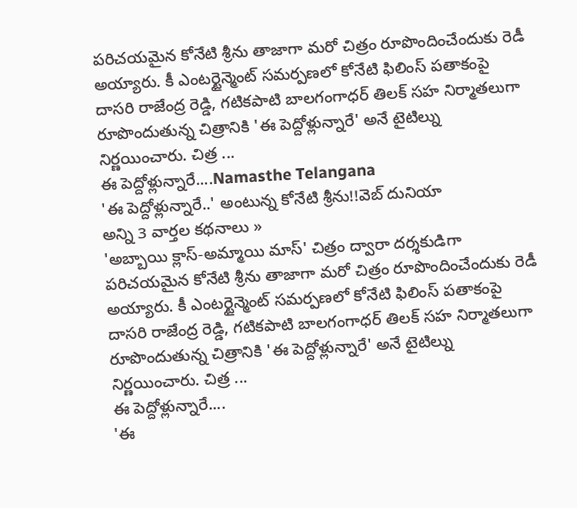పరిచయమైన కోనేటి శ్రీను తాజాగా మరో చిత్రం రూపొందించేందుకు రెడీ అయ్యారు. కీ ఎంటర్టైన్మెంట్ సమర్పణలో కోనేటి ఫిలింస్ పతాకంపై దాసరి రాజేంద్ర రెడ్డి, గటికపాటి బాలగంగాధర్ తిలక్ సహ నిర్మాతలుగా రూపొందుతున్న చిత్రానికి 'ఈ పెద్దోళ్లున్నారే' అనే టైటిల్ను నిర్ణయించారు. చిత్ర ...
ఈ పెద్దోళ్లున్నారే....Namasthe Telangana
'ఈ పెద్దోళ్లున్నారే..' అంటున్న కోనేటి శ్రీను!!వెబ్ దునియా
అన్ని 3 వార్తల కథనాలు »
'అబ్బాయి క్లాస్-అమ్మాయి మాస్' చిత్రం ద్వారా దర్శకుడిగా పరిచయమైన కోనేటి శ్రీను తాజాగా మరో చిత్రం రూపొందించేందుకు రెడీ అయ్యారు. కీ ఎంటర్టైన్మెంట్ సమర్పణలో కోనేటి ఫిలింస్ పతాకంపై దాసరి రాజేంద్ర రెడ్డి, గటికపాటి బాలగంగాధర్ తిలక్ సహ నిర్మాతలుగా రూపొందుతున్న చిత్రానికి 'ఈ పెద్దోళ్లున్నారే' అనే టైటిల్ను నిర్ణయించారు. చిత్ర ...
ఈ పెద్దోళ్లున్నారే....
'ఈ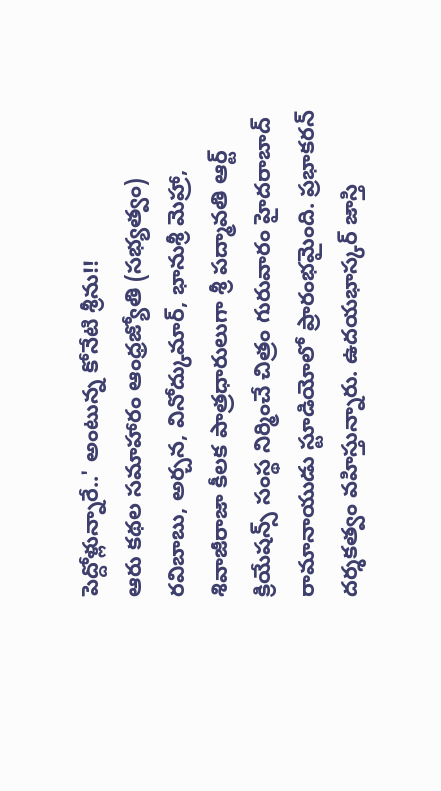పెద్దోళ్లున్నారే..' అంటున్న కోనేటి శ్రీను!!
ఆరు కథల సమాహారం ఆంధ్రజ్యోతి (సభ్యత్వం)
రవిబాబు, అర్చన, వినోద్కుమార్, భానుశ్రీ మెహ్రా, శివాజీరాజా కీలక పాత్రధారులుగా శ్రీ పద్మావతి ఆర్ట్ క్రియేషన్స్ సంస్థ నిర్మించే చిత్రం గురువారం హైదరాబాద్ రామానాయుడు స్టూడియోలో ప్రారంభమైంది. ప్రభాకరన్ దర్శకత్వం వహిస్తున్నారు. ఉదయభాస్కర్ జాస్తి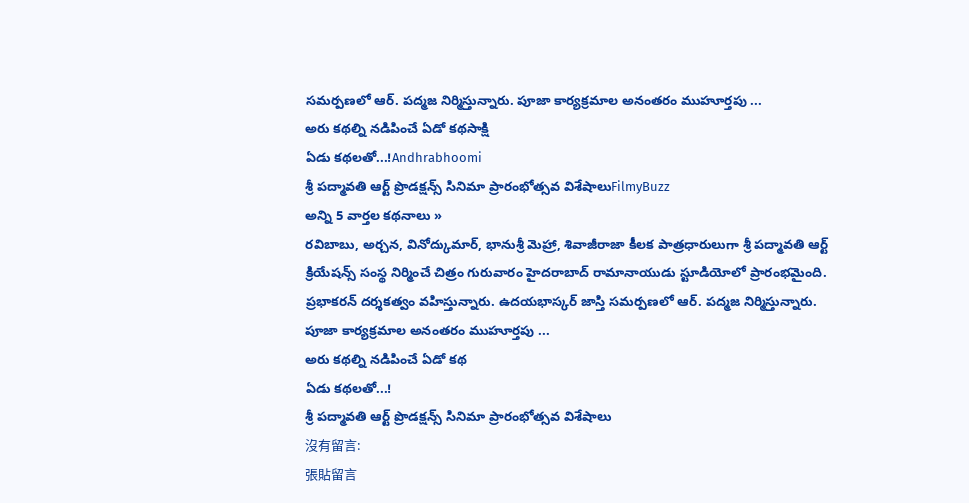సమర్పణలో ఆర్. పద్మజ నిర్మిస్తున్నారు. పూజా కార్యక్రమాల అనంతరం ముహూర్తపు ...
అరు కథల్ని నడిపించే ఏడో కథసాక్షి
ఏడు కథలతో...!Andhrabhoomi
శ్రీ పద్మావతి ఆర్ట్ ప్రొడక్షన్స్ సినిమా ప్రారంభోత్సవ విశేషాలుFilmyBuzz
అన్ని 5 వార్తల కథనాలు »
రవిబాబు, అర్చన, వినోద్కుమార్, భానుశ్రీ మెహ్రా, శివాజీరాజా కీలక పాత్రధారులుగా శ్రీ పద్మావతి ఆర్ట్ క్రియేషన్స్ సంస్థ నిర్మించే చిత్రం గురువారం హైదరాబాద్ రామానాయుడు స్టూడియోలో ప్రారంభమైంది. ప్రభాకరన్ దర్శకత్వం వహిస్తున్నారు. ఉదయభాస్కర్ జాస్తి సమర్పణలో ఆర్. పద్మజ నిర్మిస్తున్నారు. పూజా కార్యక్రమాల అనంతరం ముహూర్తపు ...
అరు కథల్ని నడిపించే ఏడో కథ
ఏడు కథలతో...!
శ్రీ పద్మావతి ఆర్ట్ ప్రొడక్షన్స్ సినిమా ప్రారంభోత్సవ విశేషాలు
沒有留言:
張貼留言